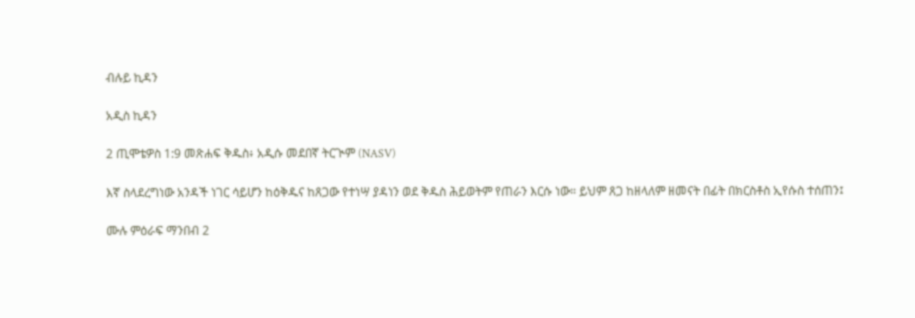ብሉይ ኪዳን

አዲስ ኪዳን

2 ጢሞቴዎስ 1:9 መጽሐፍ ቅዱስ፥ አዲሱ መደበኛ ትርጒም (NASV)

እኛ ስላደረግነው አንዳች ነገር ሳይሆን ከዕቅዱና ከጸጋው የተነሣ ያዳነን ወደ ቅዱስ ሕይወትም የጠራን እርሱ ነው። ይህም ጸጋ ከዘላለም ዘመናት በፊት በክርስቶስ ኢየሱስ ተሰጠን፤

ሙሉ ምዕራፍ ማንበብ 2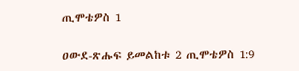ጢሞቴዎስ 1

ዐውደ-ጽሑፍ ይመልከቱ 2 ጢሞቴዎስ 1:9